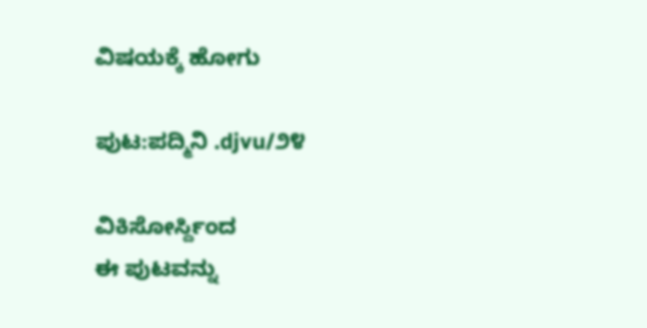ವಿಷಯಕ್ಕೆ ಹೋಗು

ಪುಟ:ಪದ್ಮಿನಿ .djvu/೨೪

ವಿಕಿಸೋರ್ಸ್ದಿಂದ
ಈ ಪುಟವನ್ನು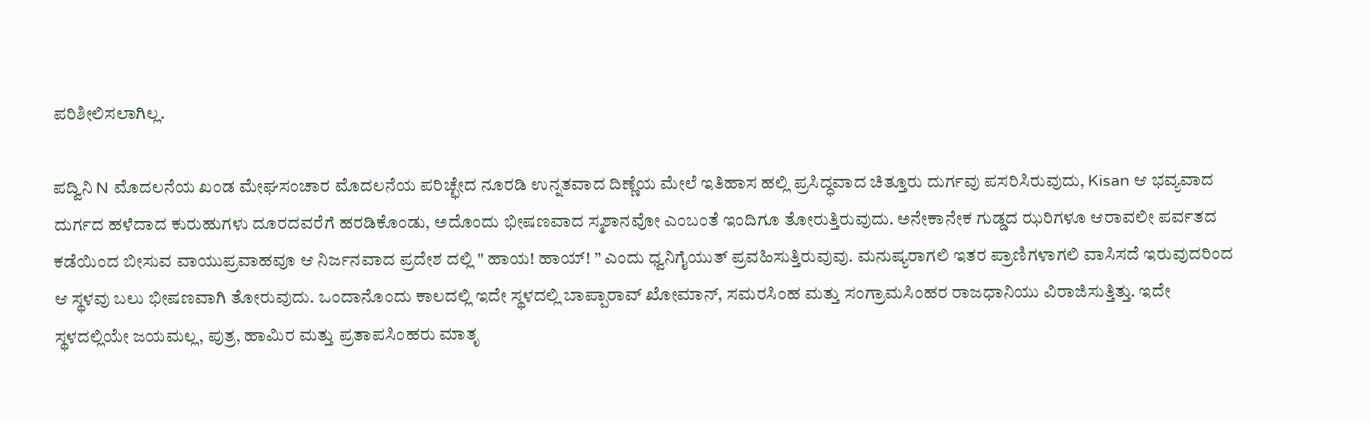ಪರಿಶೀಲಿಸಲಾಗಿಲ್ಲ.

ಪದ್ವಿನಿ N ಮೊದಲನೆಯ ಖಂಡ ಮೇಘಸಂಚಾರ ಮೊದಲನೆಯ ಪರಿಚ್ಛೇದ ನೂರಡಿ ಉನ್ನತವಾದ ದಿಣ್ಣೆಯ ಮೇಲೆ ಇತಿಹಾಸ ಹಲ್ಲಿ ಪ್ರಸಿದ್ಧವಾದ ಚಿತ್ತೂರು ದುರ್ಗವು ಪಸರಿಸಿರುವುದು, Kisan ಆ ಭವ್ಯವಾದ ದುರ್ಗದ ಹಳೆದಾದ ಕುರುಹುಗಳು ದೂರದವರೆಗೆ ಹರಡಿಕೊಂಡು, ಅದೊಂದು ಭೀಷಣವಾದ ಸ್ಮಶಾನವೋ ಎಂಬಂತೆ ಇಂದಿಗೂ ತೋರುತ್ತಿರುವುದು. ಅನೇಕಾನೇಕ ಗುಡ್ಡದ ಝರಿಗಳೂ ಆರಾವಲೀ ಪರ್ವತದ ಕಡೆಯಿಂದ ಬೀಸುವ ವಾಯುಪ್ರವಾಹವೂ ಆ ನಿರ್ಜನವಾದ ಪ್ರದೇಶ ದಲ್ಲಿ " ಹಾಯ! ಹಾಯ್! ” ಎಂದು ಧ್ವನಿಗೈಯುತ್ ಪ್ರವಹಿಸುತ್ತಿರುವುವು. ಮನುಷ್ಯರಾಗಲಿ ಇತರ ಪ್ರಾಣಿಗಳಾಗಲಿ ವಾಸಿಸದೆ ಇರುವುದರಿಂದ ಆ ಸ್ಥಳವು ಬಲು ಭೀಷಣವಾಗಿ ತೋರುವುದು. ಒಂದಾನೊಂದು ಕಾಲದಲ್ಲಿ ಇದೇ ಸ್ಥಳದಲ್ಲಿ ಬಾಪ್ಪಾರಾವ್ ಖೋಮಾನ್, ಸಮರಸಿಂಹ ಮತ್ತು ಸಂಗ್ರಾಮಸಿಂಹರ ರಾಜಧಾನಿಯು ವಿರಾಜಿಸುತ್ತಿತ್ತು. ಇದೇ ಸ್ಥಳದಲ್ಲಿಯೇ ಜಯಮಲ್ಲ, ಪುತ್ರ, ಹಾಮಿರ ಮತ್ತು ಪ್ರತಾಪಸಿಂಹರು ಮಾತೃ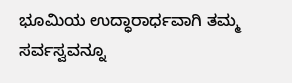ಭೂಮಿಯ ಉದ್ಧಾರಾರ್ಧವಾಗಿ ತಮ್ಮ ಸರ್ವಸ್ವವನ್ನೂ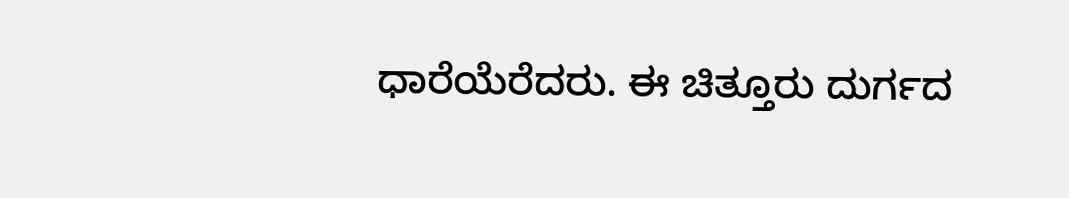ಧಾರೆಯೆರೆದರು. ಈ ಚಿತ್ತೂರು ದುರ್ಗದ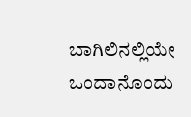ಬಾಗಿಲಿನಲ್ಲಿಯೇ ಒಂದಾನೊಂದು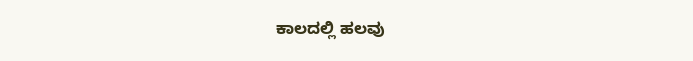ಕಾಲದಲ್ಲಿ ಹಲವು